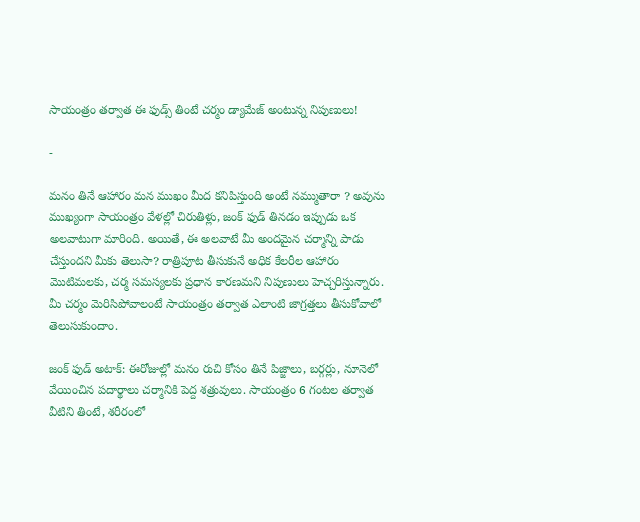సాయంత్రం తర్వాత ఈ ఫుడ్స్ తింటే చర్మం డ్యామేజ్ అంటున్న నిపుణులు!

-

మనం తినే ఆహారం మన ముఖం మీద కనిపిస్తుంది అంటే నమ్ముతారా ? అవును ముఖ్యంగా సాయంత్రం వేళల్లో చిరుతిళ్లు, జంక్ ఫుడ్ తినడం ఇప్పుడు ఒక అలవాటుగా మారింది. అయితే, ఈ అలవాటే మీ అందమైన చర్మాన్ని పాడు చేస్తుందని మీకు తెలుసా? రాత్రిపూట తీసుకునే అధిక కేలరీల ఆహారం మొటిమలకు, చర్మ సమస్యలకు ప్రధాన కారణమని నిపుణులు హెచ్చరిస్తున్నారు. మీ చర్మం మెరిసిపోవాలంటే సాయంత్రం తర్వాత ఎలాంటి జాగ్రత్తలు తీసుకోవాలో తెలుసుకుందాం.

జంక్ ఫుడ్ అటాక్: ఈరోజుల్లో మనం రుచి కోసం తినే పిజ్జాలు, బర్గర్లు, నూనెలో వేయించిన పదార్థాలు చర్మానికి పెద్ద శత్రువులు. సాయంత్రం 6 గంటల తర్వాత వీటిని తింటే, శరీరంలో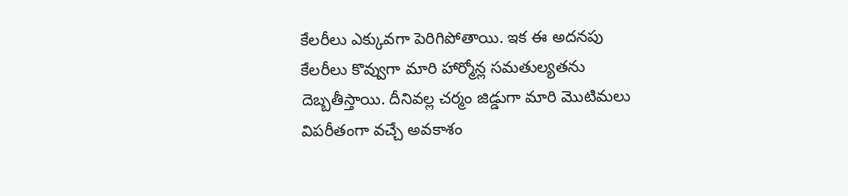కేలరీలు ఎక్కువగా పెరిగిపోతాయి. ఇక ఈ అదనపు కేలరీలు కొవ్వుగా మారి హార్మోన్ల సమతుల్యతను దెబ్బతీస్తాయి. దీనివల్ల చర్మం జిడ్డుగా మారి మొటిమలు విపరీతంగా వచ్చే అవకాశం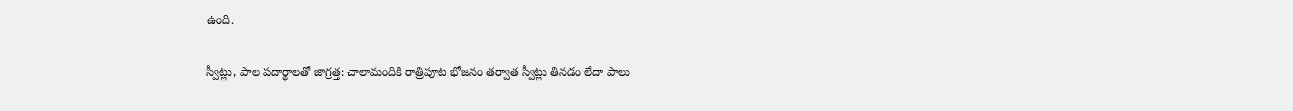ఉంది.

స్వీట్లు, పాల పదార్థాలతో జాగ్రత్త: చాలామందికి రాత్రిపూట భోజనం తర్వాత స్వీట్లు తినడం లేదా పాలు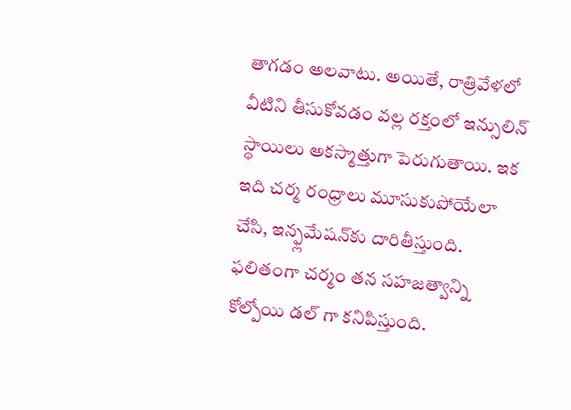తాగడం అలవాటు. అయితే, రాత్రివేళలో వీటిని తీసుకోవడం వల్ల రక్తంలో ఇన్సులిన్ స్థాయిలు అకస్మాత్తుగా పెరుగుతాయి. ఇక ఇది చర్మ రంధ్రాలు మూసుకుపోయేలా చేసి, ఇన్ఫ్లమేషన్‌కు దారితీస్తుంది. ఫలితంగా చర్మం తన సహజత్వాన్ని కోల్పోయి డల్ గా కనిపిస్తుంది.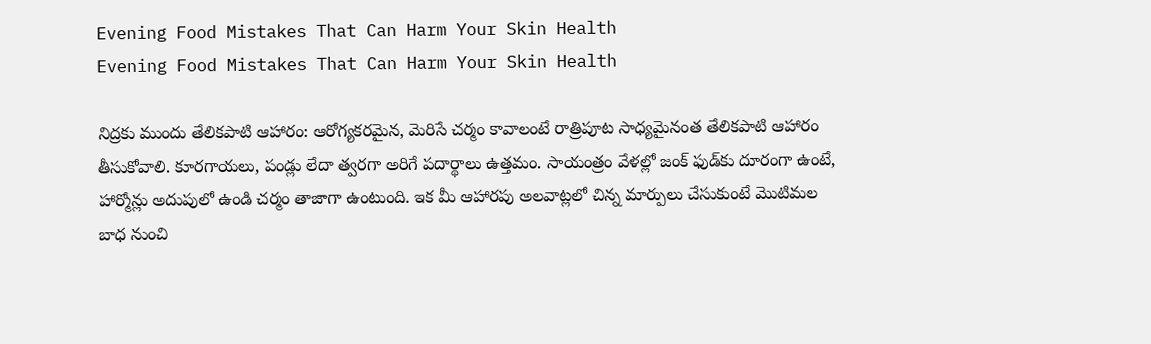Evening Food Mistakes That Can Harm Your Skin Health
Evening Food Mistakes That Can Harm Your Skin Health

నిద్రకు ముందు తేలికపాటి ఆహారం: ఆరోగ్యకరమైన, మెరిసే చర్మం కావాలంటే రాత్రిపూట సాధ్యమైనంత తేలికపాటి ఆహారం తీసుకోవాలి. కూరగాయలు, పండ్లు లేదా త్వరగా అరిగే పదార్థాలు ఉత్తమం. సాయంత్రం వేళల్లో జంక్ ఫుడ్‌కు దూరంగా ఉంటే, హార్మోన్లు అదుపులో ఉండి చర్మం తాజాగా ఉంటుంది. ఇక మీ ఆహారపు అలవాట్లలో చిన్న మార్పులు చేసుకుంటే మొటిమల బాధ నుంచి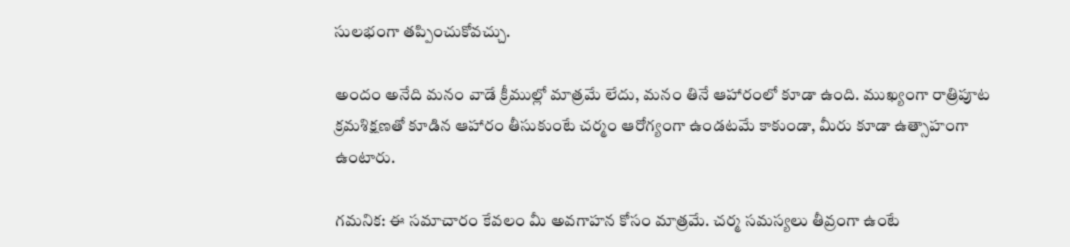సులభంగా తప్పించుకోవచ్చు.

అందం అనేది మనం వాడే క్రీముల్లో మాత్రమే లేదు, మనం తినే ఆహారంలో కూడా ఉంది. ముఖ్యంగా రాత్రిపూట క్రమశిక్షణతో కూడిన ఆహారం తీసుకుంటే చర్మం ఆరోగ్యంగా ఉండటమే కాకుండా, మీరు కూడా ఉత్సాహంగా ఉంటారు.

గమనిక: ఈ సమాచారం కేవలం మీ అవగాహన కోసం మాత్రమే. చర్మ సమస్యలు తీవ్రంగా ఉంటే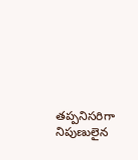తప్పనిసరిగా నిపుణులైన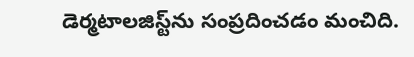డెర్మటాలజిస్ట్‌ను సంప్రదించడం మంచిది.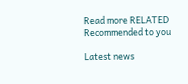Read more RELATED
Recommended to you

Latest news